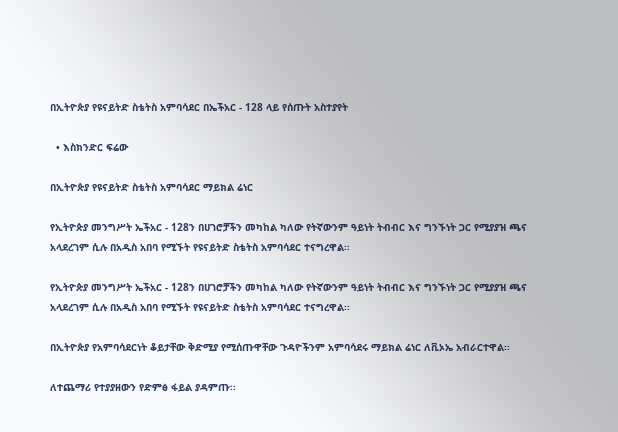በኢትዮጵያ የዩናይትድ ስቴትስ አምባሳደር በኤችአር - 128 ላይ የሰጡት አስተያየት

  • እስክንድር ፍሬው

በኢትዮጵያ የዩናይትድ ስቴትስ አምባሳደር ማይክል ሬነር

የኢትዮጵያ መንግሥት ኤችአር - 128ን በሀገሮቻችን መካከል ካለው የትኛውንም ዓይነት ትብብር እና ግንኙነት ጋር የሚያያዝ ጫና አላደረገም ሲሉ በአዲስ አበባ የሚኙት የዩናይትድ ስቴትስ አምባሳደር ተናግረዋል፡፡

የኢትዮጵያ መንግሥት ኤችአር - 128ን በሀገሮቻችን መካከል ካለው የትኛውንም ዓይነት ትብብር እና ግንኙነት ጋር የሚያያዝ ጫና አላደረገም ሲሉ በአዲስ አበባ የሚኙት የዩናይትድ ስቴትስ አምባሳደር ተናግረዋል፡፡

በኢትዮጵያ የአምባሳደርነት ቆይታቸው ቅድሚያ የሚሰጡዋቸው ጉዳዮችንም አምባሳደሩ ማይክል ሬነር ለቪኦኤ አብራርተዋል፡፡

ለተጨማሪ የተያያዘውን የድምፅ ፋይል ያዳምጡ፡፡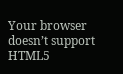Your browser doesn’t support HTML5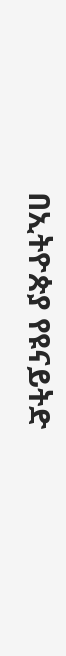በኢትዮጵያ የዩናይትድ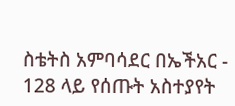ስቴትስ አምባሳደር በኤችአር - 128 ላይ የሰጡት አስተያየት